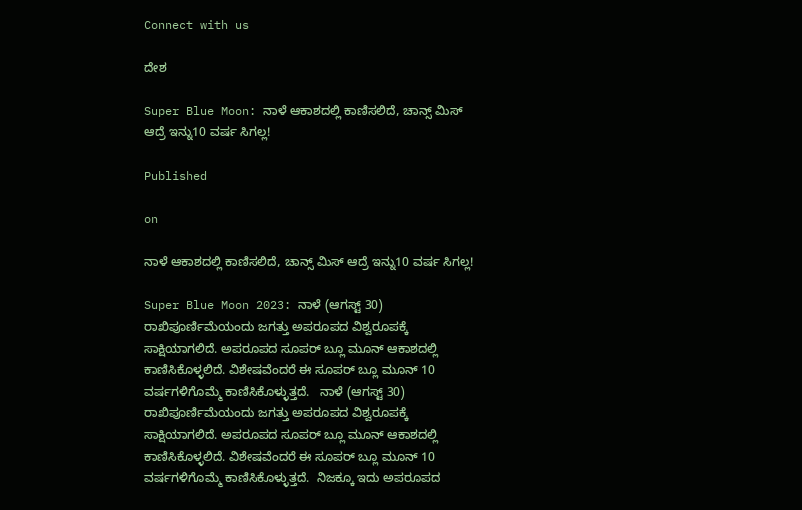Connect with us

ದೇಶ

Super Blue Moon: ನಾಳೆ ಆಕಾಶದಲ್ಲಿ ಕಾಣಿಸಲಿದೆ, ಚಾನ್ಸ್ ಮಿಸ್ ಆದ್ರೆ ಇನ್ನು10 ವರ್ಷ ಸಿಗಲ್ಲ!

Published

on

ನಾಳೆ ಆಕಾಶದಲ್ಲಿ ಕಾಣಿಸಲಿದೆ, ಚಾನ್ಸ್ ಮಿಸ್ ಆದ್ರೆ ಇನ್ನು10 ವರ್ಷ ಸಿಗಲ್ಲ!

Super Blue Moon 2023: ನಾಳೆ (ಆಗಸ್ಟ್ 30) ರಾಖಿಪೂರ್ಣಿಮೆಯಂದು ಜಗತ್ತು ಅಪರೂಪದ ವಿಶ್ವರೂಪಕ್ಕೆ ಸಾಕ್ಷಿಯಾಗಲಿದೆ. ಅಪರೂಪದ ಸೂಪರ್ ಬ್ಲೂ ಮೂನ್ ಆಕಾಶದಲ್ಲಿ ಕಾಣಿಸಿಕೊಳ್ಳಲಿದೆ. ವಿಶೇಷವೆಂದರೆ ಈ ಸೂಪರ್ ಬ್ಲೂ ಮೂನ್ 10 ವರ್ಷಗಳಿಗೊಮ್ಮೆ ಕಾಣಿಸಿಕೊಳ್ಳುತ್ತದೆ.   ನಾಳೆ (ಆಗಸ್ಟ್ 30) ರಾಖಿಪೂರ್ಣಿಮೆಯಂದು ಜಗತ್ತು ಅಪರೂಪದ ವಿಶ್ವರೂಪಕ್ಕೆ ಸಾಕ್ಷಿಯಾಗಲಿದೆ. ಅಪರೂಪದ ಸೂಪರ್ ಬ್ಲೂ ಮೂನ್ ಆಕಾಶದಲ್ಲಿ ಕಾಣಿಸಿಕೊಳ್ಳಲಿದೆ. ವಿಶೇಷವೆಂದರೆ ಈ ಸೂಪರ್ ಬ್ಲೂ ಮೂನ್ 10 ವರ್ಷಗಳಿಗೊಮ್ಮೆ ಕಾಣಿಸಿಕೊಳ್ಳುತ್ತದೆ.  ನಿಜಕ್ಕೂ ಇದು ಅಪರೂಪದ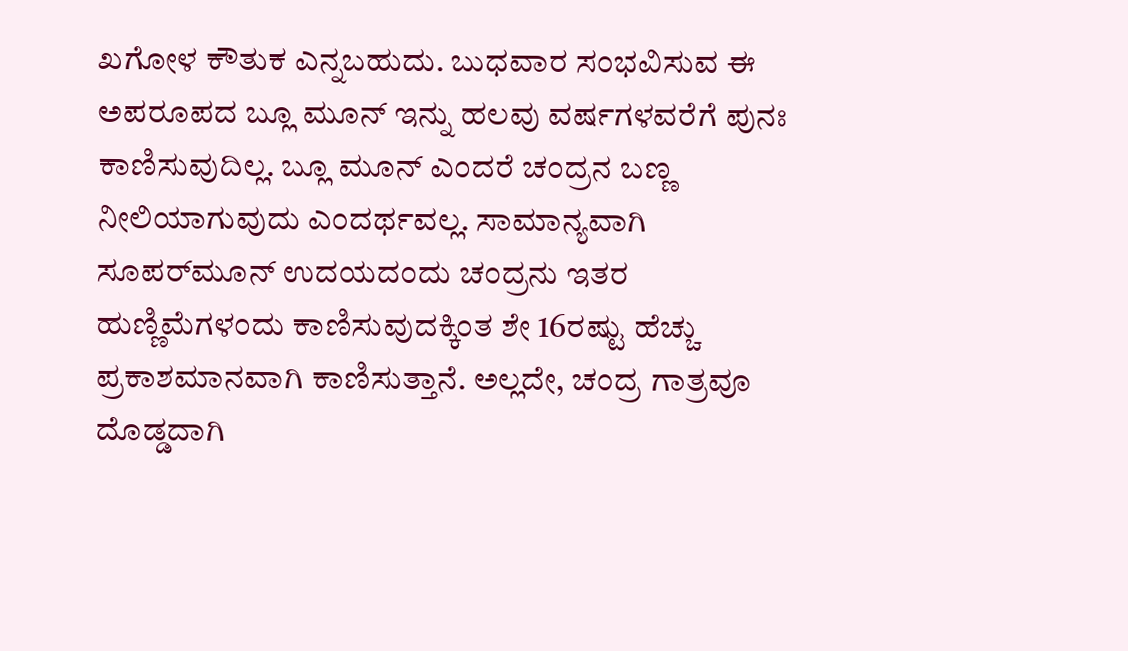ಖಗೋಳ ಕೌತುಕ ಎನ್ನಬಹುದು. ಬುಧವಾರ ಸಂಭವಿಸುವ ಈ ಅಪರೂಪದ ಬ್ಲೂ ಮೂನ್‌ ಇನ್ನು ಹಲವು ವರ್ಷಗಳವರೆಗೆ ಪುನಃ ಕಾಣಿಸುವುದಿಲ್ಲ. ಬ್ಲೂ ಮೂನ್‌ ಎಂದರೆ ಚಂದ್ರನ ಬಣ್ಣ ನೀಲಿಯಾಗುವುದು ಎಂದರ್ಥವಲ್ಲ. ಸಾಮಾನ್ಯವಾಗಿ ಸೂಪರ್‌ಮೂನ್‌ ಉದಯದಂದು ಚಂದ್ರನು ಇತರ ಹುಣ್ಣಿಮೆಗಳಂದು ಕಾಣಿಸುವುದಕ್ಕಿಂತ ಶೇ 16ರಷ್ಟು ಹೆಚ್ಚು ಪ್ರಕಾಶಮಾನವಾಗಿ ಕಾಣಿಸುತ್ತಾನೆ. ಅಲ್ಲದೇ, ಚಂದ್ರ ಗಾತ್ರವೂ ದೊಡ್ಡದಾಗಿ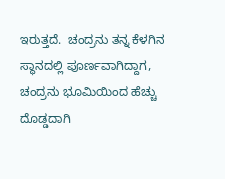ಇರುತ್ತದೆ.  ಚಂದ್ರನು ತನ್ನ ಕೆಳಗಿನ ಸ್ಥಾನದಲ್ಲಿ ಪೂರ್ಣವಾಗಿದ್ದಾಗ, ಚಂದ್ರನು ಭೂಮಿಯಿಂದ ಹೆಚ್ಚು ದೊಡ್ಡದಾಗಿ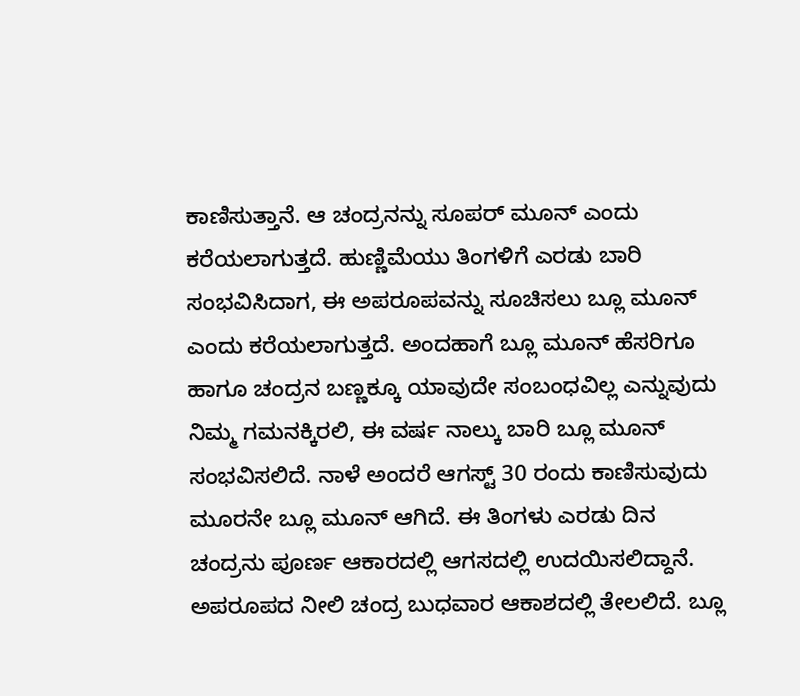ಕಾಣಿಸುತ್ತಾನೆ. ಆ ಚಂದ್ರನನ್ನು ಸೂಪರ್ ಮೂನ್ ಎಂದು ಕರೆಯಲಾಗುತ್ತದೆ. ಹುಣ್ಣಿಮೆಯು ತಿಂಗಳಿಗೆ ಎರಡು ಬಾರಿ ಸಂಭವಿಸಿದಾಗ, ಈ ಅಪರೂಪವನ್ನು ಸೂಚಿಸಲು ಬ್ಲೂ ಮೂನ್ ಎಂದು ಕರೆಯಲಾಗುತ್ತದೆ. ಅಂದಹಾಗೆ ಬ್ಲೂ ಮೂನ್‌ ಹೆಸರಿಗೂ ಹಾಗೂ ಚಂದ್ರನ ಬಣ್ಣಕ್ಕೂ ಯಾವುದೇ ಸಂಬಂಧವಿಲ್ಲ ಎನ್ನುವುದು ನಿಮ್ಮ ಗಮನಕ್ಕಿರಲಿ, ಈ ವರ್ಷ ನಾಲ್ಕು ಬಾರಿ ಬ್ಲೂ ಮೂನ್‌ ಸಂಭವಿಸಲಿದೆ. ನಾಳೆ ಅಂದರೆ ಆಗಸ್ಟ್‌ 30 ರಂದು ಕಾಣಿಸುವುದು ಮೂರನೇ ಬ್ಲೂ ಮೂನ್‌ ಆಗಿದೆ. ಈ ತಿಂಗಳು ಎರಡು ದಿನ ಚಂದ್ರನು ಪೂರ್ಣ ಆಕಾರದಲ್ಲಿ ಆಗಸದಲ್ಲಿ ಉದಯಿಸಲಿದ್ದಾನೆ. ಅಪರೂಪದ ನೀಲಿ ಚಂದ್ರ ಬುಧವಾರ ಆಕಾಶದಲ್ಲಿ ತೇಲಲಿದೆ. ಬ್ಲೂ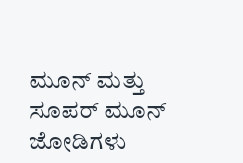ಮೂನ್ ಮತ್ತು ಸೂಪರ್ ಮೂನ್ ಜೋಡಿಗಳು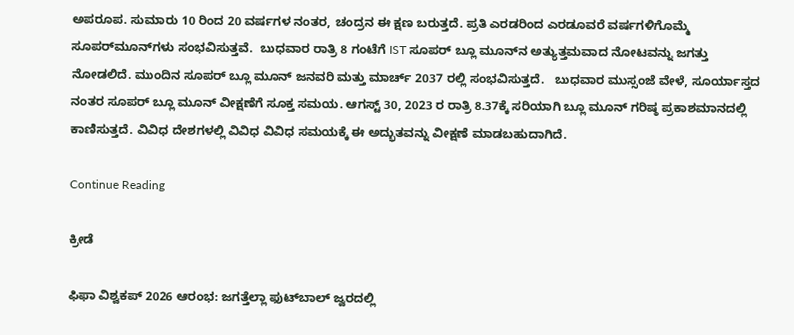ಅಪರೂಪ. ಸುಮಾರು 10 ರಿಂದ 20 ವರ್ಷಗಳ ನಂತರ, ಚಂದ್ರನ ಈ ಕ್ಷಣ ಬರುತ್ತದೆ. ಪ್ರತಿ ಎರಡರಿಂದ ಎರಡೂವರೆ ವರ್ಷಗಳಿಗೊಮ್ಮೆ ಸೂಪರ್‌ಮೂನ್‌ಗಳು ಸಂಭವಿಸುತ್ತವೆ.  ಬುಧವಾರ ರಾತ್ರಿ 8 ಗಂಟೆಗೆ IST ಸೂಪರ್ ಬ್ಲೂ ಮೂನ್‌ನ ಅತ್ಯುತ್ತಮವಾದ ನೋಟವನ್ನು ಜಗತ್ತು ನೋಡಲಿದೆ. ಮುಂದಿನ ಸೂಪರ್ ಬ್ಲೂ ಮೂನ್ ಜನವರಿ ಮತ್ತು ಮಾರ್ಚ್ 2037 ರಲ್ಲಿ ಸಂಭವಿಸುತ್ತದೆ.   ಬುಧವಾರ ಮುಸ್ಸಂಜೆ ವೇಳೆ, ಸೂರ್ಯಾಸ್ತದ ನಂತರ ಸೂಪರ್‌ ಬ್ಲೂ ಮೂನ್‌ ವೀಕ್ಷಣೆಗೆ ಸೂಕ್ತ ಸಮಯ. ಆಗಸ್ಟ್‌ 30, 2023 ರ ರಾತ್ರಿ 8.37ಕ್ಕೆ ಸರಿಯಾಗಿ ಬ್ಲೂ ಮೂನ್‌ ಗರಿಷ್ಠ ಪ್ರಕಾಶಮಾನದಲ್ಲಿ ಕಾಣಿಸುತ್ತದೆ. ವಿವಿಧ ದೇಶಗಳಲ್ಲಿ ವಿವಿಧ ವಿವಿಧ ಸಮಯಕ್ಕೆ ಈ ಅದ್ಭುತವನ್ನು ವೀಕ್ಷಣೆ ಮಾಡಬಹುದಾಗಿದೆ.

Continue Reading

ಕ್ರೀಡೆ

ಫಿಫಾ ವಿಶ್ವಕಪ್ 2026 ಆರಂಭ: ಜಗತ್ತೆಲ್ಲಾ ಫುಟ್‌ಬಾಲ್ ಜ್ವರದಲ್ಲಿ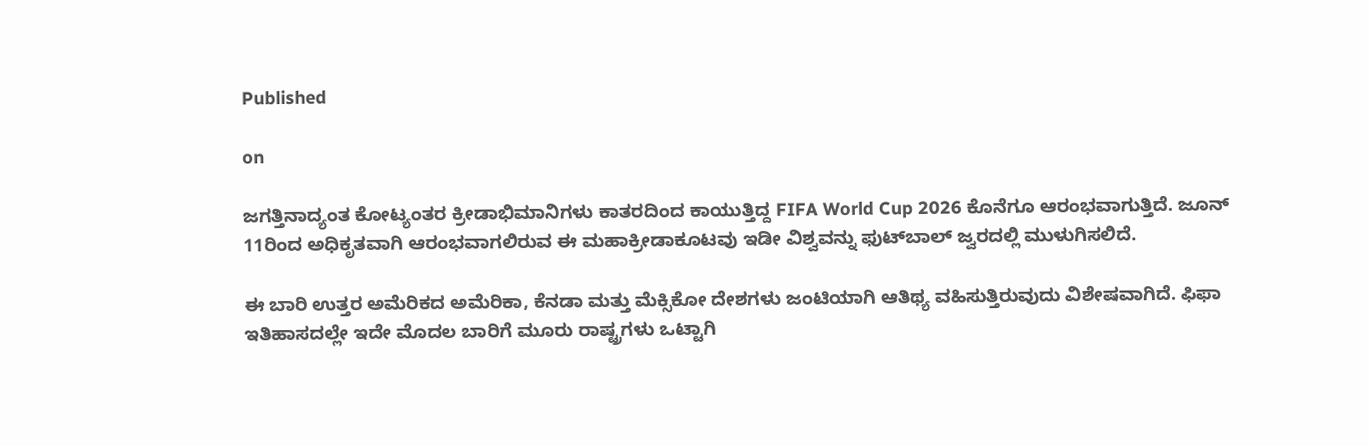Published

on

ಜಗತ್ತಿನಾದ್ಯಂತ ಕೋಟ್ಯಂತರ ಕ್ರೀಡಾಭಿಮಾನಿಗಳು ಕಾತರದಿಂದ ಕಾಯುತ್ತಿದ್ದ FIFA World Cup 2026 ಕೊನೆಗೂ ಆರಂಭವಾಗುತ್ತಿದೆ. ಜೂನ್ 11ರಿಂದ ಅಧಿಕೃತವಾಗಿ ಆರಂಭವಾಗಲಿರುವ ಈ ಮಹಾಕ್ರೀಡಾಕೂಟವು ಇಡೀ ವಿಶ್ವವನ್ನು ಫುಟ್‌ಬಾಲ್ ಜ್ವರದಲ್ಲಿ ಮುಳುಗಿಸಲಿದೆ.

ಈ ಬಾರಿ ಉತ್ತರ ಅಮೆರಿಕದ ಅಮೆರಿಕಾ, ಕೆನಡಾ ಮತ್ತು ಮೆಕ್ಸಿಕೋ ದೇಶಗಳು ಜಂಟಿಯಾಗಿ ಆತಿಥ್ಯ ವಹಿಸುತ್ತಿರುವುದು ವಿಶೇಷವಾಗಿದೆ. ಫಿಫಾ ಇತಿಹಾಸದಲ್ಲೇ ಇದೇ ಮೊದಲ ಬಾರಿಗೆ ಮೂರು ರಾಷ್ಟ್ರಗಳು ಒಟ್ಟಾಗಿ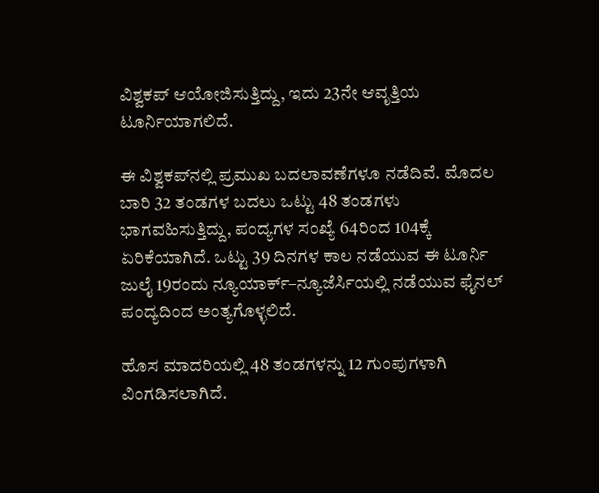ವಿಶ್ವಕಪ್ ಆಯೋಜಿಸುತ್ತಿದ್ದು, ಇದು 23ನೇ ಆವೃತ್ತಿಯ ಟೂರ್ನಿಯಾಗಲಿದೆ.

ಈ ವಿಶ್ವಕಪ್‌ನಲ್ಲಿ ಪ್ರಮುಖ ಬದಲಾವಣೆಗಳೂ ನಡೆದಿವೆ. ಮೊದಲ ಬಾರಿ 32 ತಂಡಗಳ ಬದಲು ಒಟ್ಟು 48 ತಂಡಗಳು ಭಾಗವಹಿಸುತ್ತಿದ್ದು, ಪಂದ್ಯಗಳ ಸಂಖ್ಯೆ 64ರಿಂದ 104ಕ್ಕೆ ಏರಿಕೆಯಾಗಿದೆ. ಒಟ್ಟು 39 ದಿನಗಳ ಕಾಲ ನಡೆಯುವ ಈ ಟೂರ್ನಿ ಜುಲೈ 19ರಂದು ನ್ಯೂಯಾರ್ಕ್–ನ್ಯೂಜೆರ್ಸಿಯಲ್ಲಿ ನಡೆಯುವ ಫೈನಲ್ ಪಂದ್ಯದಿಂದ ಅಂತ್ಯಗೊಳ್ಳಲಿದೆ.

ಹೊಸ ಮಾದರಿಯಲ್ಲಿ 48 ತಂಡಗಳನ್ನು 12 ಗುಂಪುಗಳಾಗಿ ವಿಂಗಡಿಸಲಾಗಿದೆ.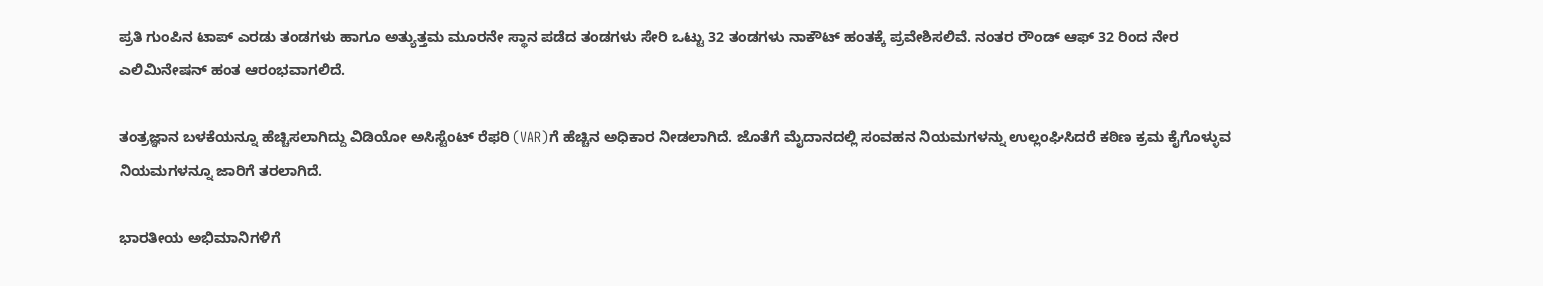ಪ್ರತಿ ಗುಂಪಿನ ಟಾಪ್ ಎರಡು ತಂಡಗಳು ಹಾಗೂ ಅತ್ಯುತ್ತಮ ಮೂರನೇ ಸ್ಥಾನ ಪಡೆದ ತಂಡಗಳು ಸೇರಿ ಒಟ್ಟು 32 ತಂಡಗಳು ನಾಕೌಟ್ ಹಂತಕ್ಕೆ ಪ್ರವೇಶಿಸಲಿವೆ. ನಂತರ ರೌಂಡ್ ಆಫ್ 32 ರಿಂದ ನೇರ ಎಲಿಮಿನೇಷನ್ ಹಂತ ಆರಂಭವಾಗಲಿದೆ.

ತಂತ್ರಜ್ಞಾನ ಬಳಕೆಯನ್ನೂ ಹೆಚ್ಚಿಸಲಾಗಿದ್ದು ವಿಡಿಯೋ ಅಸಿಸ್ಟೆಂಟ್ ರೆಫರಿ (VAR)ಗೆ ಹೆಚ್ಚಿನ ಅಧಿಕಾರ ನೀಡಲಾಗಿದೆ. ಜೊತೆಗೆ ಮೈದಾನದಲ್ಲಿ ಸಂವಹನ ನಿಯಮಗಳನ್ನು ಉಲ್ಲಂಘಿಸಿದರೆ ಕಠಿಣ ಕ್ರಮ ಕೈಗೊಳ್ಳುವ ನಿಯಮಗಳನ್ನೂ ಜಾರಿಗೆ ತರಲಾಗಿದೆ.

ಭಾರತೀಯ ಅಭಿಮಾನಿಗಳಿಗೆ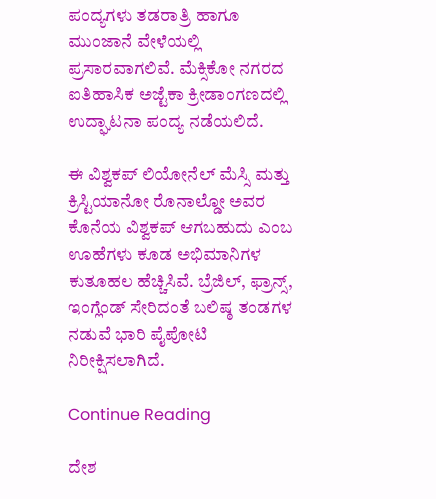ಪಂದ್ಯಗಳು ತಡರಾತ್ರಿ ಹಾಗೂ ಮುಂಜಾನೆ ವೇಳೆಯಲ್ಲಿ ಪ್ರಸಾರವಾಗಲಿವೆ. ಮೆಕ್ಸಿಕೋ ನಗರದ ಐತಿಹಾಸಿಕ ಅಜ್ಟೆಕಾ ಕ್ರೀಡಾಂಗಣದಲ್ಲಿ ಉದ್ಘಾಟನಾ ಪಂದ್ಯ ನಡೆಯಲಿದೆ.

ಈ ವಿಶ್ವಕಪ್ ಲಿಯೋನೆಲ್ ಮೆಸ್ಸಿ ಮತ್ತು ಕ್ರಿಸ್ಟಿಯಾನೋ ರೊನಾಲ್ಡೋ ಅವರ ಕೊನೆಯ ವಿಶ್ವಕಪ್ ಆಗಬಹುದು ಎಂಬ ಊಹೆಗಳು ಕೂಡ ಅಭಿಮಾನಿಗಳ ಕುತೂಹಲ ಹೆಚ್ಚಿಸಿವೆ. ಬ್ರೆಜಿಲ್, ಫ್ರಾನ್ಸ್, ಇಂಗ್ಲೆಂಡ್ ಸೇರಿದಂತೆ ಬಲಿಷ್ಠ ತಂಡಗಳ ನಡುವೆ ಭಾರಿ ಪೈಪೋಟಿ ನಿರೀಕ್ಷಿಸಲಾಗಿದೆ.

Continue Reading

ದೇಶ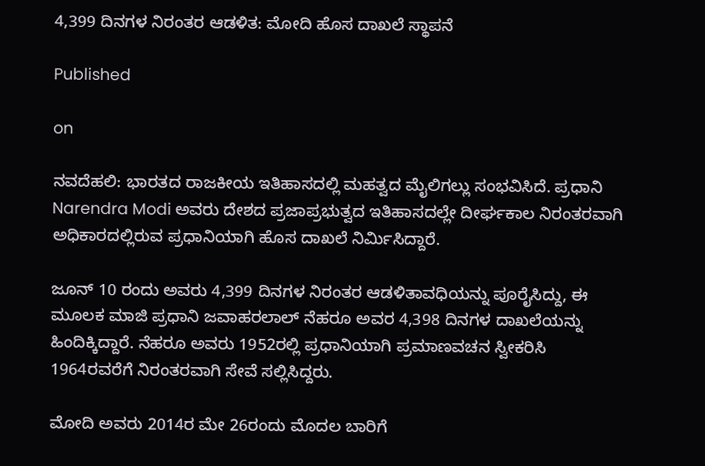4,399 ದಿನಗಳ ನಿರಂತರ ಆಡಳಿತ: ಮೋದಿ ಹೊಸ ದಾಖಲೆ ಸ್ಥಾಪನೆ

Published

on

ನವದೆಹಲಿ: ಭಾರತದ ರಾಜಕೀಯ ಇತಿಹಾಸದಲ್ಲಿ ಮಹತ್ವದ ಮೈಲಿಗಲ್ಲು ಸಂಭವಿಸಿದೆ. ಪ್ರಧಾನಿ Narendra Modi ಅವರು ದೇಶದ ಪ್ರಜಾಪ್ರಭುತ್ವದ ಇತಿಹಾಸದಲ್ಲೇ ದೀರ್ಘಕಾಲ ನಿರಂತರವಾಗಿ ಅಧಿಕಾರದಲ್ಲಿರುವ ಪ್ರಧಾನಿಯಾಗಿ ಹೊಸ ದಾಖಲೆ ನಿರ್ಮಿಸಿದ್ದಾರೆ.

ಜೂನ್ 10 ರಂದು ಅವರು 4,399 ದಿನಗಳ ನಿರಂತರ ಆಡಳಿತಾವಧಿಯನ್ನು ಪೂರೈಸಿದ್ದು, ಈ ಮೂಲಕ ಮಾಜಿ ಪ್ರಧಾನಿ ಜವಾಹರಲಾಲ್ ನೆಹರೂ ಅವರ 4,398 ದಿನಗಳ ದಾಖಲೆಯನ್ನು ಹಿಂದಿಕ್ಕಿದ್ದಾರೆ. ನೆಹರೂ ಅವರು 1952ರಲ್ಲಿ ಪ್ರಧಾನಿಯಾಗಿ ಪ್ರಮಾಣವಚನ ಸ್ವೀಕರಿಸಿ 1964ರವರೆಗೆ ನಿರಂತರವಾಗಿ ಸೇವೆ ಸಲ್ಲಿಸಿದ್ದರು.

ಮೋದಿ ಅವರು 2014ರ ಮೇ 26ರಂದು ಮೊದಲ ಬಾರಿಗೆ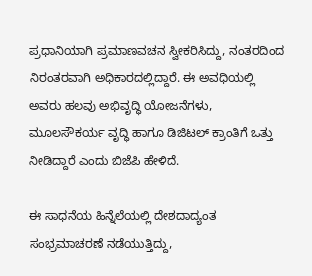ಪ್ರಧಾನಿಯಾಗಿ ಪ್ರಮಾಣವಚನ ಸ್ವೀಕರಿಸಿದ್ದು, ನಂತರದಿಂದ ನಿರಂತರವಾಗಿ ಅಧಿಕಾರದಲ್ಲಿದ್ದಾರೆ. ಈ ಅವಧಿಯಲ್ಲಿ ಅವರು ಹಲವು ಅಭಿವೃದ್ಧಿ ಯೋಜನೆಗಳು, ಮೂಲಸೌಕರ್ಯ ವೃದ್ಧಿ ಹಾಗೂ ಡಿಜಿಟಲ್ ಕ್ರಾಂತಿಗೆ ಒತ್ತು ನೀಡಿದ್ದಾರೆ ಎಂದು ಬಿಜೆಪಿ ಹೇಳಿದೆ.

ಈ ಸಾಧನೆಯ ಹಿನ್ನೆಲೆಯಲ್ಲಿ ದೇಶದಾದ್ಯಂತ ಸಂಭ್ರಮಾಚರಣೆ ನಡೆಯುತ್ತಿದ್ದು,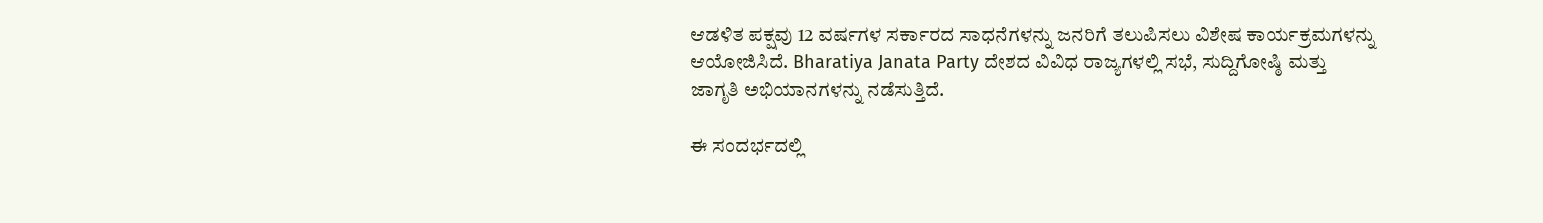ಆಡಳಿತ ಪಕ್ಷವು 12 ವರ್ಷಗಳ ಸರ್ಕಾರದ ಸಾಧನೆಗಳನ್ನು ಜನರಿಗೆ ತಲುಪಿಸಲು ವಿಶೇಷ ಕಾರ್ಯಕ್ರಮಗಳನ್ನು ಆಯೋಜಿಸಿದೆ. Bharatiya Janata Party ದೇಶದ ವಿವಿಧ ರಾಜ್ಯಗಳಲ್ಲಿ ಸಭೆ, ಸುದ್ದಿಗೋಷ್ಠಿ ಮತ್ತು ಜಾಗೃತಿ ಅಭಿಯಾನಗಳನ್ನು ನಡೆಸುತ್ತಿದೆ.

ಈ ಸಂದರ್ಭದಲ್ಲಿ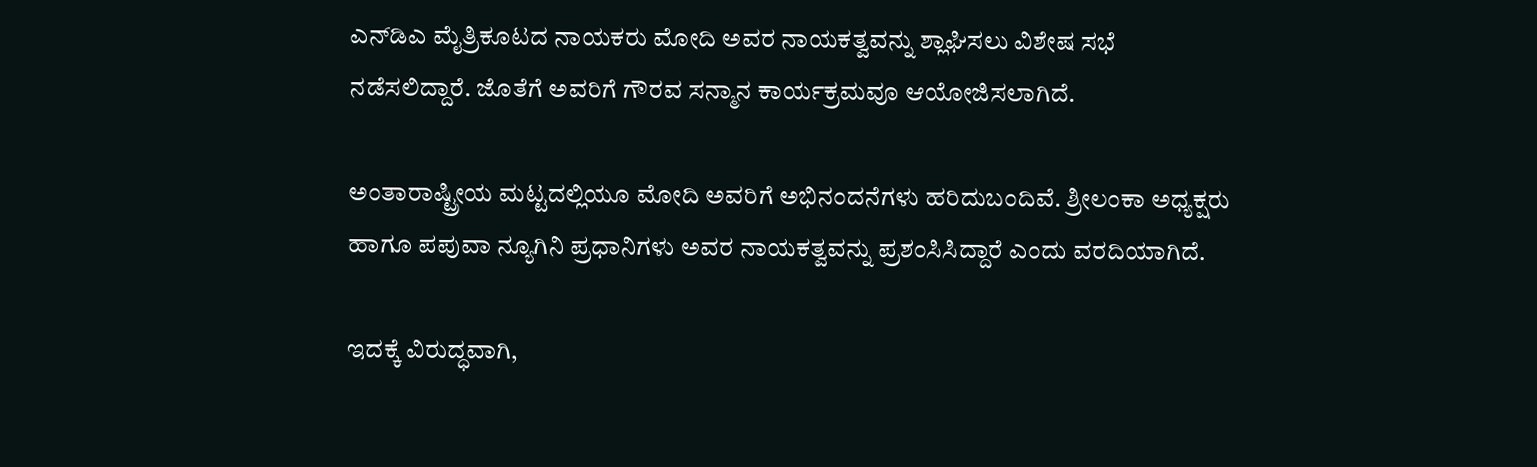ಎನ್‌ಡಿಎ ಮೈತ್ರಿಕೂಟದ ನಾಯಕರು ಮೋದಿ ಅವರ ನಾಯಕತ್ವವನ್ನು ಶ್ಲಾಘಿಸಲು ವಿಶೇಷ ಸಭೆ ನಡೆಸಲಿದ್ದಾರೆ. ಜೊತೆಗೆ ಅವರಿಗೆ ಗೌರವ ಸನ್ಮಾನ ಕಾರ್ಯಕ್ರಮವೂ ಆಯೋಜಿಸಲಾಗಿದೆ.

ಅಂತಾರಾಷ್ಟ್ರೀಯ ಮಟ್ಟದಲ್ಲಿಯೂ ಮೋದಿ ಅವರಿಗೆ ಅಭಿನಂದನೆಗಳು ಹರಿದುಬಂದಿವೆ. ಶ್ರೀಲಂಕಾ ಅಧ್ಯಕ್ಷರು ಹಾಗೂ ಪಪುವಾ ನ್ಯೂಗಿನಿ ಪ್ರಧಾನಿಗಳು ಅವರ ನಾಯಕತ್ವವನ್ನು ಪ್ರಶಂಸಿಸಿದ್ದಾರೆ ಎಂದು ವರದಿಯಾಗಿದೆ.

ಇದಕ್ಕೆ ವಿರುದ್ಧವಾಗಿ,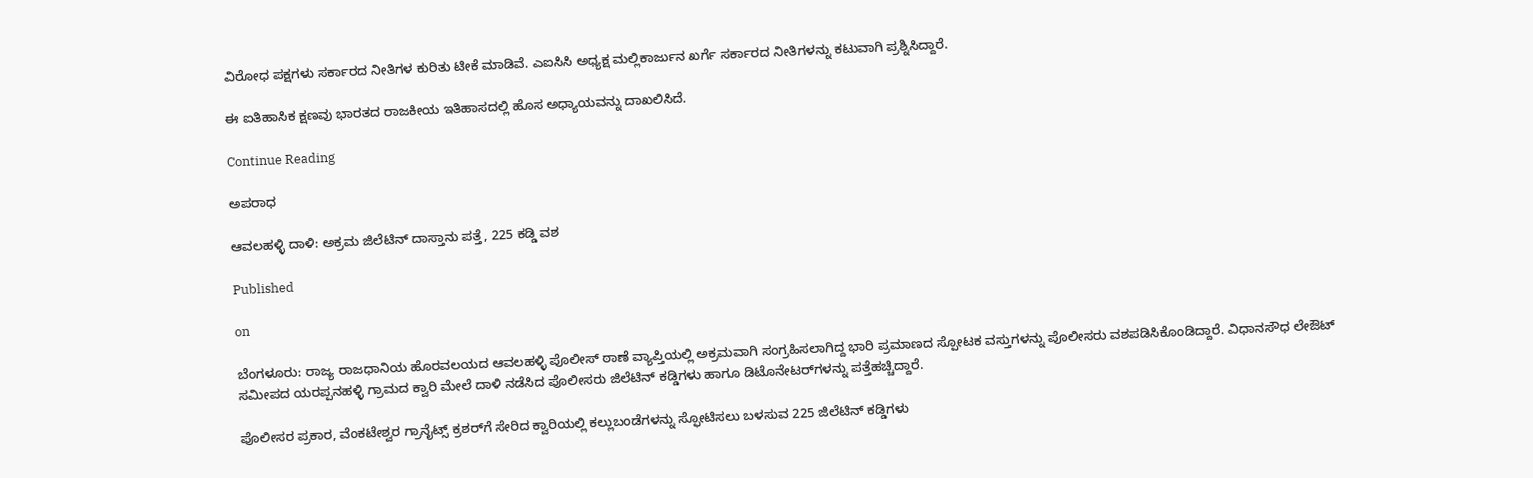ವಿರೋಧ ಪಕ್ಷಗಳು ಸರ್ಕಾರದ ನೀತಿಗಳ ಕುರಿತು ಟೀಕೆ ಮಾಡಿವೆ. ಎಐಸಿಸಿ ಅಧ್ಯಕ್ಷ ಮಲ್ಲಿಕಾರ್ಜುನ ಖರ್ಗೆ ಸರ್ಕಾರದ ನೀತಿಗಳನ್ನು ಕಟುವಾಗಿ ಪ್ರಶ್ನಿಸಿದ್ದಾರೆ.

ಈ ಐತಿಹಾಸಿಕ ಕ್ಷಣವು ಭಾರತದ ರಾಜಕೀಯ ಇತಿಹಾಸದಲ್ಲಿ ಹೊಸ ಅಧ್ಯಾಯವನ್ನು ದಾಖಲಿಸಿದೆ.

Continue Reading

ಅಪರಾಧ

ಆವಲಹಳ್ಳಿ ದಾಳಿ: ಅಕ್ರಮ ಜಿಲೆಟಿನ್ ದಾಸ್ತಾನು ಪತ್ತೆ, 225 ಕಡ್ಡಿ ವಶ

Published

on

ಬೆಂಗಳೂರು: ರಾಜ್ಯ ರಾಜಧಾನಿಯ ಹೊರವಲಯದ ಆವಲಹಳ್ಳಿ ಪೊಲೀಸ್ ಠಾಣೆ ವ್ಯಾಪ್ತಿಯಲ್ಲಿ ಅಕ್ರಮವಾಗಿ ಸಂಗ್ರಹಿಸಲಾಗಿದ್ದ ಭಾರಿ ಪ್ರಮಾಣದ ಸ್ಪೋಟಕ ವಸ್ತುಗಳನ್ನು ಪೊಲೀಸರು ವಶಪಡಿಸಿಕೊಂಡಿದ್ದಾರೆ. ವಿಧಾನಸೌಧ ಲೇಔಟ್‌ ಸಮೀಪದ ಯರಪ್ಪನಹಳ್ಳಿ ಗ್ರಾಮದ ಕ್ವಾರಿ ಮೇಲೆ ದಾಳಿ ನಡೆಸಿದ ಪೊಲೀಸರು ಜಿಲೆಟಿನ್ ಕಡ್ಡಿಗಳು ಹಾಗೂ ಡಿಟೊನೇಟರ್‌ಗಳನ್ನು ಪತ್ತೆಹಚ್ಚಿದ್ದಾರೆ.

ಪೊಲೀಸರ ಪ್ರಕಾರ, ವೆಂಕಟೇಶ್ವರ ಗ್ರಾನೈಟ್ಸ್ ಕ್ರಶರ್‌ಗೆ ಸೇರಿದ ಕ್ವಾರಿಯಲ್ಲಿ ಕಲ್ಲುಬಂಡೆಗಳನ್ನು ಸ್ಫೋಟಿಸಲು ಬಳಸುವ 225 ಜಿಲೆಟಿನ್ ಕಡ್ಡಿಗಳು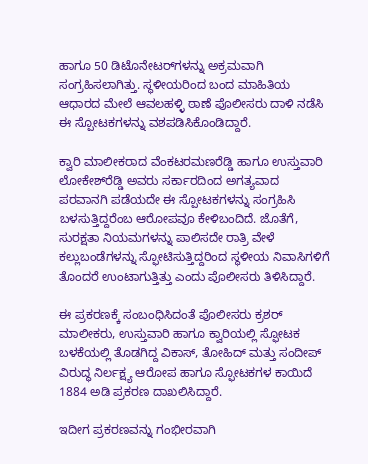ಹಾಗೂ 50 ಡಿಟೊನೇಟರ್‌ಗಳನ್ನು ಅಕ್ರಮವಾಗಿ ಸಂಗ್ರಹಿಸಲಾಗಿತ್ತು. ಸ್ಥಳೀಯರಿಂದ ಬಂದ ಮಾಹಿತಿಯ ಆಧಾರದ ಮೇಲೆ ಆವಲಹಳ್ಳಿ ಠಾಣೆ ಪೊಲೀಸರು ದಾಳಿ ನಡೆಸಿ ಈ ಸ್ಪೋಟಕಗಳನ್ನು ವಶಪಡಿಸಿಕೊಂಡಿದ್ದಾರೆ.

ಕ್ವಾರಿ ಮಾಲೀಕರಾದ ವೆಂಕಟರಮಣರೆಡ್ಡಿ ಹಾಗೂ ಉಸ್ತುವಾರಿ ಲೋಕೇಶ್‌ರೆಡ್ಡಿ ಅವರು ಸರ್ಕಾರದಿಂದ ಅಗತ್ಯವಾದ ಪರವಾನಗಿ ಪಡೆಯದೇ ಈ ಸ್ಪೋಟಕಗಳನ್ನು ಸಂಗ್ರಹಿಸಿ ಬಳಸುತ್ತಿದ್ದರೆಂಬ ಆರೋಪವೂ ಕೇಳಿಬಂದಿದೆ. ಜೊತೆಗೆ, ಸುರಕ್ಷತಾ ನಿಯಮಗಳನ್ನು ಪಾಲಿಸದೇ ರಾತ್ರಿ ವೇಳೆ ಕಲ್ಲುಬಂಡೆಗಳನ್ನು ಸ್ಫೋಟಿಸುತ್ತಿದ್ದರಿಂದ ಸ್ಥಳೀಯ ನಿವಾಸಿಗಳಿಗೆ ತೊಂದರೆ ಉಂಟಾಗುತ್ತಿತ್ತು ಎಂದು ಪೊಲೀಸರು ತಿಳಿಸಿದ್ದಾರೆ.

ಈ ಪ್ರಕರಣಕ್ಕೆ ಸಂಬಂಧಿಸಿದಂತೆ ಪೊಲೀಸರು ಕ್ರಶರ್ ಮಾಲೀಕರು, ಉಸ್ತುವಾರಿ ಹಾಗೂ ಕ್ವಾರಿಯಲ್ಲಿ ಸ್ಫೋಟಕ ಬಳಕೆಯಲ್ಲಿ ತೊಡಗಿದ್ದ ವಿಕಾಸ್, ತೋಹಿದ್ ಮತ್ತು ಸಂದೀಪ್ ವಿರುದ್ಧ ನಿರ್ಲಕ್ಷ್ಯ ಆರೋಪ ಹಾಗೂ ಸ್ಫೋಟಕಗಳ ಕಾಯಿದೆ 1884 ಅಡಿ ಪ್ರಕರಣ ದಾಖಲಿಸಿದ್ದಾರೆ.

ಇದೀಗ ಪ್ರಕರಣವನ್ನು ಗಂಭೀರವಾಗಿ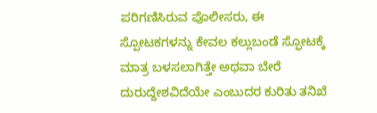ಪರಿಗಣಿಸಿರುವ ಪೊಲೀಸರು, ಈ ಸ್ಪೋಟಕಗಳನ್ನು ಕೇವಲ ಕಲ್ಲುಬಂಡೆ ಸ್ಫೋಟಕ್ಕೆ ಮಾತ್ರ ಬಳಸಲಾಗಿತ್ತೇ ಅಥವಾ ಬೇರೆ ದುರುದ್ದೇಶವಿದೆಯೇ ಎಂಬುದರ ಕುರಿತು ತನಿಖೆ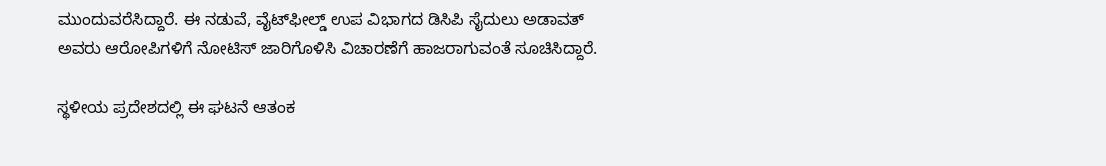ಮುಂದುವರೆಸಿದ್ದಾರೆ. ಈ ನಡುವೆ, ವೈಟ್‌ಫೀಲ್ಡ್ ಉಪ ವಿಭಾಗದ ಡಿಸಿಪಿ ಸೈದುಲು ಅಡಾವತ್ ಅವರು ಆರೋಪಿಗಳಿಗೆ ನೋಟಿಸ್ ಜಾರಿಗೊಳಿಸಿ ವಿಚಾರಣೆಗೆ ಹಾಜರಾಗುವಂತೆ ಸೂಚಿಸಿದ್ದಾರೆ.

ಸ್ಥಳೀಯ ಪ್ರದೇಶದಲ್ಲಿ ಈ ಘಟನೆ ಆತಂಕ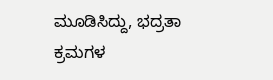ಮೂಡಿಸಿದ್ದು, ಭದ್ರತಾ ಕ್ರಮಗಳ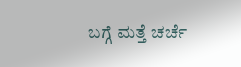ಬಗ್ಗೆ ಮತ್ತೆ ಚರ್ಚೆ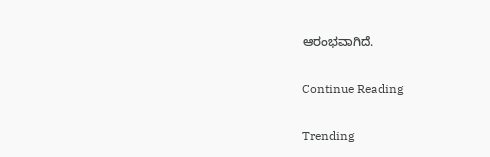ಆರಂಭವಾಗಿದೆ.

Continue Reading

Trending